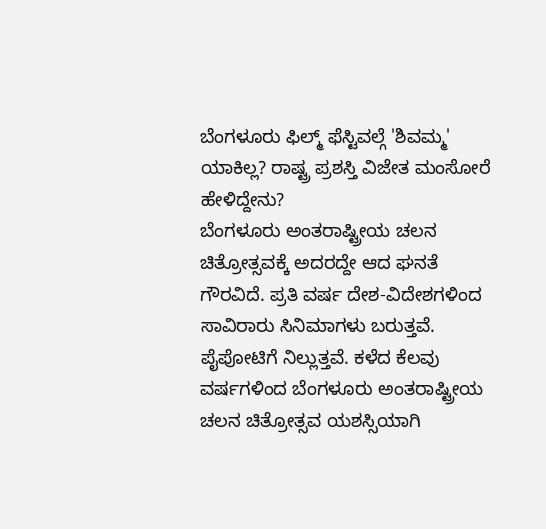ಬೆಂಗಳೂರು ಫಿಲ್ಮ್ ಫೆಸ್ಟಿವಲ್ಗೆ 'ಶಿವಮ್ಮ' ಯಾಕಿಲ್ಲ? ರಾಷ್ಟ್ರ ಪ್ರಶಸ್ತಿ ವಿಜೇತ ಮಂಸೋರೆ ಹೇಳಿದ್ದೇನು?
ಬೆಂಗಳೂರು ಅಂತರಾಷ್ಟ್ರೀಯ ಚಲನ ಚಿತ್ರೋತ್ಸವಕ್ಕೆ ಅದರದ್ದೇ ಆದ ಘನತೆ ಗೌರವಿದೆ. ಪ್ರತಿ ವರ್ಷ ದೇಶ-ವಿದೇಶಗಳಿಂದ ಸಾವಿರಾರು ಸಿನಿಮಾಗಳು ಬರುತ್ತವೆ. ಪೈಪೋಟಿಗೆ ನಿಲ್ಲುತ್ತವೆ. ಕಳೆದ ಕೆಲವು ವರ್ಷಗಳಿಂದ ಬೆಂಗಳೂರು ಅಂತರಾಷ್ಟ್ರೀಯ ಚಲನ ಚಿತ್ರೋತ್ಸವ ಯಶಸ್ಸಿಯಾಗಿ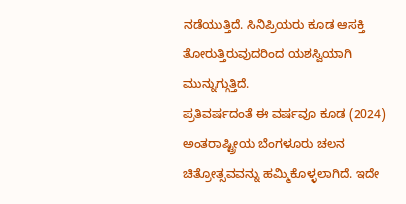ನಡೆಯುತ್ತಿದೆ. ಸಿನಿಪ್ರಿಯರು ಕೂಡ ಆಸಕ್ತಿ ತೋರುತ್ತಿರುವುದರಿಂದ ಯಶಸ್ವಿಯಾಗಿ ಮುನ್ನುಗ್ಗುತ್ತಿದೆ.
ಪ್ರತಿವರ್ಷದಂತೆ ಈ ವರ್ಷವೂ ಕೂಡ (2024) ಅಂತರಾಷ್ಟ್ರೀಯ ಬೆಂಗಳೂರು ಚಲನ ಚಿತ್ರೋತ್ಸವವನ್ನು ಹಮ್ಮಿಕೊಳ್ಳಲಾಗಿದೆ. ಇದೇ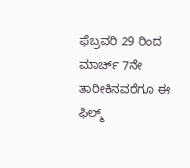ಫೆಬ್ರವರಿ 29 ರಿಂದ ಮಾರ್ಚ್ 7ನೇ ತಾರೀಕಿನವರೆಗೂ ಈ ಫಿಲ್ಮ್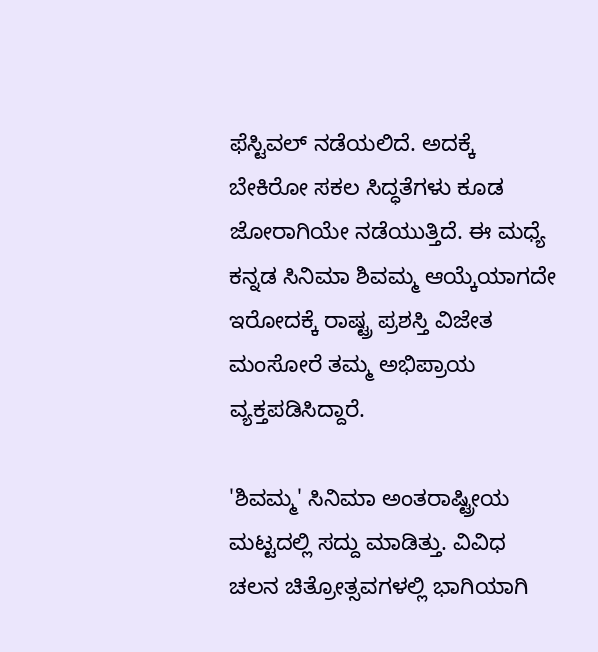ಫೆಸ್ಟಿವಲ್ ನಡೆಯಲಿದೆ. ಅದಕ್ಕೆ ಬೇಕಿರೋ ಸಕಲ ಸಿದ್ಧತೆಗಳು ಕೂಡ ಜೋರಾಗಿಯೇ ನಡೆಯುತ್ತಿದೆ. ಈ ಮಧ್ಯೆ ಕನ್ನಡ ಸಿನಿಮಾ ಶಿವಮ್ಮ ಆಯ್ಕೆಯಾಗದೇ ಇರೋದಕ್ಕೆ ರಾಷ್ಟ್ರ ಪ್ರಶಸ್ತಿ ವಿಜೇತ ಮಂಸೋರೆ ತಮ್ಮ ಅಭಿಪ್ರಾಯ ವ್ಯಕ್ತಪಡಿಸಿದ್ದಾರೆ.

'ಶಿವಮ್ಮ' ಸಿನಿಮಾ ಅಂತರಾಷ್ಟ್ರೀಯ ಮಟ್ಟದಲ್ಲಿ ಸದ್ದು ಮಾಡಿತ್ತು. ವಿವಿಧ ಚಲನ ಚಿತ್ರೋತ್ಸವಗಳಲ್ಲಿ ಭಾಗಿಯಾಗಿ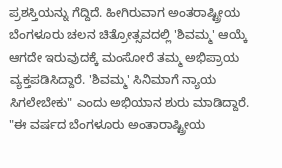ಪ್ರಶಸ್ತಿಯನ್ನು ಗೆದ್ದಿದೆ. ಹೀಗಿರುವಾಗ ಅಂತರಾಷ್ಟ್ರೀಯ ಬೆಂಗಳೂರು ಚಲನ ಚಿತ್ರೋತ್ಸವದಲ್ಲಿ 'ಶಿವಮ್ಮ' ಆಯ್ಕೆ ಆಗದೇ ಇರುವುದಕ್ಕೆ ಮಂಸೋರೆ ತಮ್ಮ ಅಭಿಪ್ರಾಯ ವ್ಯಕ್ತಪಡಿಸಿದ್ದಾರೆ. 'ಶಿವಮ್ಮ' ಸಿನಿಮಾಗೆ ನ್ಯಾಯ ಸಿಗಲೇಬೇಕು" ಎಂದು ಅಭಿಯಾನ ಶುರು ಮಾಡಿದ್ದಾರೆ.
"ಈ ವರ್ಷದ ಬೆಂಗಳೂರು ಅಂತಾರಾಷ್ಟ್ರೀಯ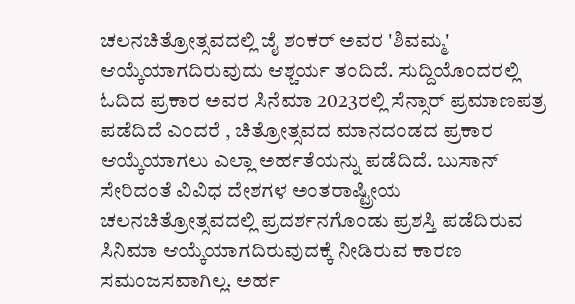ಚಲನಚಿತ್ರೋತ್ಸವದಲ್ಲಿ ಜೈ ಶಂಕರ್ ಅವರ 'ಶಿವಮ್ಮ' ಆಯ್ಕೆಯಾಗದಿರುವುದು ಆಶ್ಚರ್ಯ ತಂದಿದೆ. ಸುದ್ದಿಯೊಂದರಲ್ಲಿ ಓದಿದ ಪ್ರಕಾರ ಅವರ ಸಿನೆಮಾ 2023ರಲ್ಲಿ ಸೆನ್ಸಾರ್ ಪ್ರಮಾಣಪತ್ರ ಪಡೆದಿದೆ ಎಂದರೆ , ಚಿತ್ರೋತ್ಸವದ ಮಾನದಂಡದ ಪ್ರಕಾರ ಆಯ್ಕೆಯಾಗಲು ಎಲ್ಲಾ ಅರ್ಹತೆಯನ್ನು ಪಡೆದಿದೆ. ಬುಸಾನ್ ಸೇರಿದಂತೆ ವಿವಿಧ ದೇಶಗಳ ಅಂತರಾಷ್ಟ್ರೀಯ ಚಲನಚಿತ್ರೋತ್ಸವದಲ್ಲಿ ಪ್ರದರ್ಶನಗೊಂಡು ಪ್ರಶಸ್ತಿ ಪಡೆದಿರುವ ಸಿನಿಮಾ ಆಯ್ಕೆಯಾಗದಿರುವುದಕ್ಕೆ ನೀಡಿರುವ ಕಾರಣ ಸಮಂಜಸವಾಗಿಲ್ಲ. ಅರ್ಹ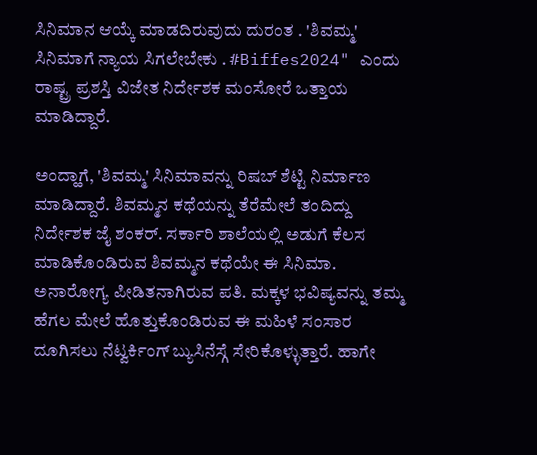ಸಿನಿಮಾನ ಆಯ್ಕೆ ಮಾಡದಿರುವುದು ದುರಂತ . 'ಶಿವಮ್ಮ' ಸಿನಿಮಾಗೆ ನ್ಯಾಯ ಸಿಗಲೇಬೇಕು . #Biffes2024" ಎಂದು ರಾಷ್ಟ್ರ ಪ್ರಶಸ್ತಿ ವಿಜೇತ ನಿರ್ದೇಶಕ ಮಂಸೋರೆ ಒತ್ತಾಯ ಮಾಡಿದ್ದಾರೆ.

ಅಂದ್ಹಾಗೆ, 'ಶಿವಮ್ಮ' ಸಿನಿಮಾವನ್ನು ರಿಷಬ್ ಶೆಟ್ಟಿ ನಿರ್ಮಾಣ ಮಾಡಿದ್ದಾರೆ. ಶಿವಮ್ಮನ ಕಥೆಯನ್ನು ತೆರೆಮೇಲೆ ತಂದಿದ್ದು ನಿರ್ದೇಶಕ ಜೈ ಶಂಕರ್. ಸರ್ಕಾರಿ ಶಾಲೆಯಲ್ಲಿ ಅಡುಗೆ ಕೆಲಸ ಮಾಡಿಕೊಂಡಿರುವ ಶಿವಮ್ಮನ ಕಥೆಯೇ ಈ ಸಿನಿಮಾ. ಅನಾರೋಗ್ಯ ಪೀಡಿತನಾಗಿರುವ ಪತಿ. ಮಕ್ಕಳ ಭವಿಷ್ಯವನ್ನು ತಮ್ಮ ಹೆಗಲ ಮೇಲೆ ಹೊತ್ತುಕೊಂಡಿರುವ ಈ ಮಹಿಳೆ ಸಂಸಾರ ದೂಗಿಸಲು ನೆಟ್ವರ್ಕಿಂಗ್ ಬ್ಯುಸಿನೆಸ್ಗೆ ಸೇರಿಕೊಳ್ಳುತ್ತಾರೆ. ಹಾಗೇ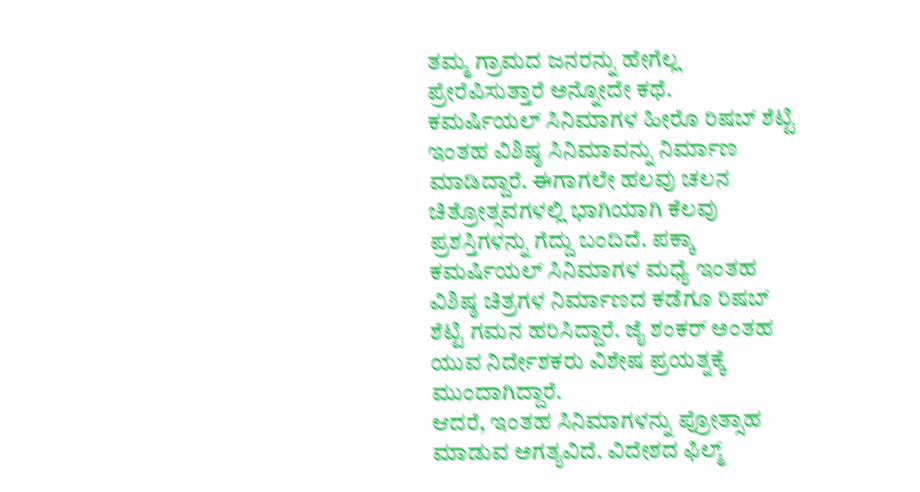ತಮ್ಮ ಗ್ರಾಮದ ಜನರನ್ನು ಹೇಗೆಲ್ಲ ಪ್ರೇರೆಪಿಸುತ್ತಾರೆ ಅನ್ನೋದೇ ಕಥೆ.
ಕಮರ್ಷಿಯಲ್ ಸಿನಿಮಾಗಳ ಹೀರೊ ರಿಷಬ್ ಶೆಟ್ಟಿ ಇಂತಹ ವಿಶಿಷ್ಠ ಸಿನಿಮಾವನ್ನು ನಿರ್ಮಾಣ ಮಾಡಿದ್ದಾರೆ. ಈಗಾಗಲೇ ಹಲವು ಚಲನ ಚಿತ್ರೋತ್ಸವಗಳಲ್ಲಿ ಭಾಗಿಯಾಗಿ ಕೆಲವು ಪ್ರಶಸ್ತಿಗಳನ್ನು ಗೆದ್ದು ಬಂದಿದೆ. ಪಕ್ಕಾ ಕಮರ್ಷಿಯಲ್ ಸಿನಿಮಾಗಳ ಮಧ್ಯೆ ಇಂತಹ ವಿಶಿಷ್ಠ ಚಿತ್ರಗಳ ನಿರ್ಮಾಣದ ಕಡೆಗೂ ರಿಷಬ್ ಶೆಟ್ಟಿ ಗಮನ ಹರಿಸಿದ್ದಾರೆ. ಜೈ ಶಂಕರ್ ಅಂತಹ ಯುವ ನಿರ್ದೇಶಕರು ವಿಶೇಷ ಪ್ರಯತ್ನಕ್ಕೆ ಮುಂದಾಗಿದ್ದಾರೆ.
ಆದರೆ, ಇಂತಹ ಸಿನಿಮಾಗಳನ್ನು ಪ್ರೋತ್ಸಾಹ ಮಾಡುವ ಅಗತ್ಯವಿದೆ. ವಿದೇಶದ ಫಿಲ್ಮ್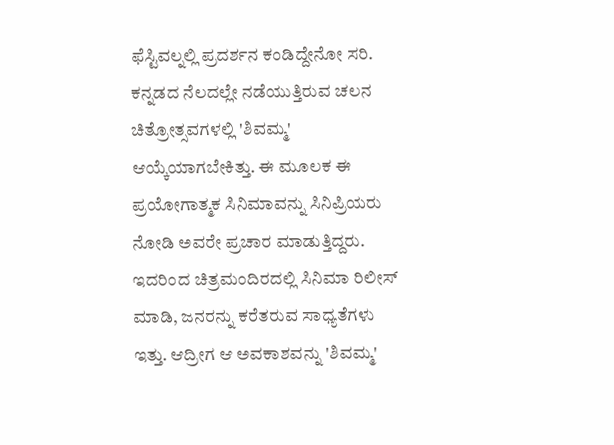ಫೆಸ್ಟಿವಲ್ನಲ್ಲಿ ಪ್ರದರ್ಶನ ಕಂಡಿದ್ದೇನೋ ಸರಿ. ಕನ್ನಡದ ನೆಲದಲ್ಲೇ ನಡೆಯುತ್ತಿರುವ ಚಲನ ಚಿತ್ರೋತ್ಸವಗಳಲ್ಲಿ 'ಶಿವಮ್ಮ' ಆಯ್ಕೆಯಾಗಬೇಕಿತ್ತು. ಈ ಮೂಲಕ ಈ ಪ್ರಯೋಗಾತ್ಮಕ ಸಿನಿಮಾವನ್ನು ಸಿನಿಪ್ರಿಯರು ನೋಡಿ ಅವರೇ ಪ್ರಚಾರ ಮಾಡುತ್ತಿದ್ದರು. ಇದರಿಂದ ಚಿತ್ರಮಂದಿರದಲ್ಲಿ ಸಿನಿಮಾ ರಿಲೀಸ್ ಮಾಡಿ, ಜನರನ್ನು ಕರೆತರುವ ಸಾಧ್ಯತೆಗಳು ಇತ್ತು. ಆದ್ರೀಗ ಆ ಅವಕಾಶವನ್ನು 'ಶಿವಮ್ಮ'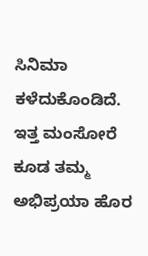ಸಿನಿಮಾ ಕಳೆದುಕೊಂಡಿದೆ. ಇತ್ತ ಮಂಸೋರೆ ಕೂಡ ತಮ್ಮ ಅಭಿಪ್ರಯಾ ಹೊರ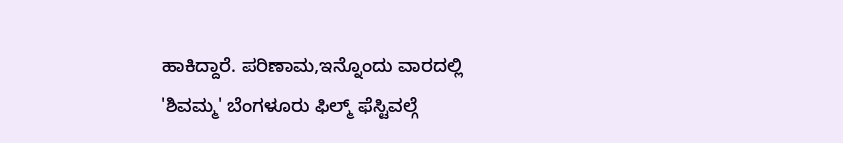ಹಾಕಿದ್ದಾರೆ. ಪರಿಣಾಮ,ಇನ್ನೊಂದು ವಾರದಲ್ಲಿ 'ಶಿವಮ್ಮ' ಬೆಂಗಳೂರು ಫಿಲ್ಮ್ ಫೆಸ್ಟಿವಲ್ಗೆ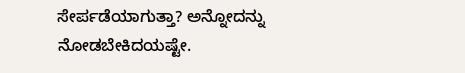ಸೇರ್ಪಡೆಯಾಗುತ್ತಾ? ಅನ್ನೋದನ್ನು ನೋಡಬೇಕಿದಯಷ್ಟೇ.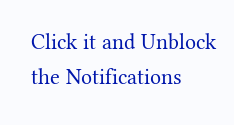Click it and Unblock the Notifications